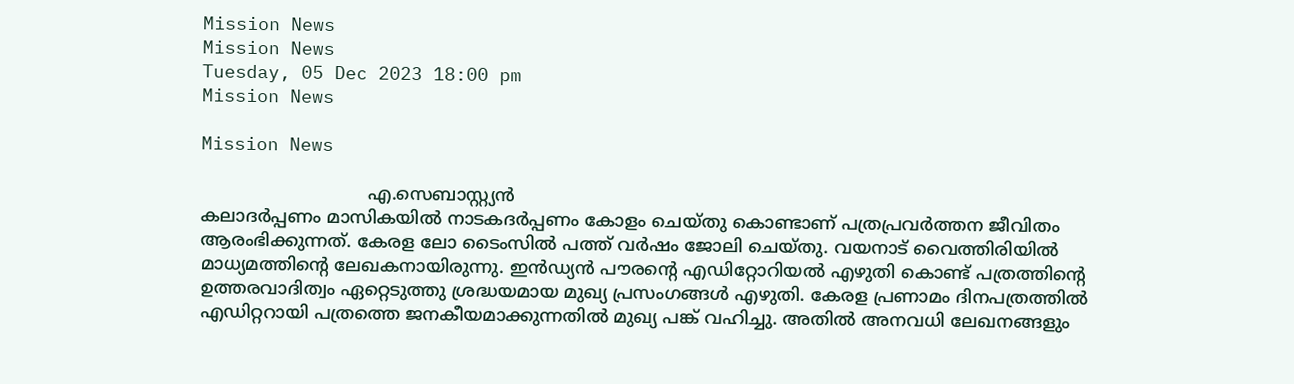Mission News
Mission News
Tuesday, 05 Dec 2023 18:00 pm
Mission News

Mission News

                              എ.സെബാസ്റ്റ്യന്‍
കലാദര്‍പ്പണം മാസികയില്‍ നാടകദര്‍പ്പണം കോളം ചെയ്തു കൊണ്ടാണ് പത്രപ്രവര്‍ത്തന ജീവിതം ആരംഭിക്കുന്നത്. കേരള ലോ ടൈംസില്‍ പത്ത് വര്‍ഷം ജോലി ചെയ്തു. വയനാട് വൈത്തിരിയില്‍ മാധ്യമത്തിന്റെ ലേഖകനായിരുന്നു. ഇന്‍ഡ്യന്‍ പൗരന്റെ എഡിറ്റോറിയല്‍ എഴുതി കൊണ്ട് പത്രത്തിന്റെ ഉത്തരവാദിത്വം ഏറ്റെടുത്തു ശ്രദ്ധയമായ മുഖ്യ പ്രസംഗങ്ങള്‍ എഴുതി. കേരള പ്രണാമം ദിനപത്രത്തില്‍ എഡിറ്ററായി പത്രത്തെ ജനകീയമാക്കുന്നതില്‍ മുഖ്യ പങ്ക് വഹിച്ചു. അതില്‍ അനവധി ലേഖനങ്ങളും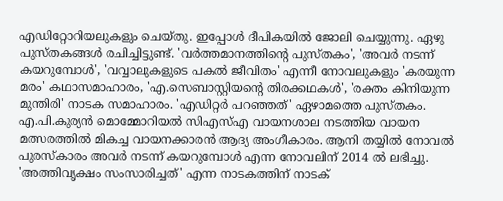എഡിറ്റോറിയലുകളും ചെയ്തു. ഇപ്പോള്‍ ദീപികയില്‍ ജോലി ചെയ്യുന്നു. ഏഴു പുസ്തകങ്ങള്‍ രചിച്ചിട്ടുണ്ട്. 'വര്‍ത്തമാനത്തിന്റെ പുസ്തകം', 'അവര്‍ നടന്ന് കയറുമ്പോള്‍', 'വവ്വാലുകളുടെ പകല്‍ ജീവിതം' എന്നീ നോവലുകളും 'കരയുന്ന മരം' കഥാസമാഹാരം, 'എ.സെബാസ്റ്റിയന്റെ തിരക്കഥകള്‍', 'രക്തം കിനിയുന്ന മുന്തിരി' നാടക സമാഹാരം. 'എഡിറ്റര്‍ പറഞ്ഞത്' ഏഴാമത്തെ പുസ്തകം. എ.പി.കുര്യന്‍ മൊമ്മോറിയല്‍ സിഎസ്എ വായനശാല നടത്തിയ വായന മത്സരത്തില്‍ മികച്ച വായനക്കാരന്‍ ആദ്യ അംഗീകാരം. ആനി തയ്യില്‍ നോവല്‍ പുരസ്‌കാരം അവര്‍ നടന്ന് കയറുമ്പോള്‍ എന്ന നോവലിന് 2014 ല്‍ ലഭിച്ചു. 'അത്തിവൃക്ഷം സംസാരിച്ചത്' എന്ന നാടകത്തിന് നാടക്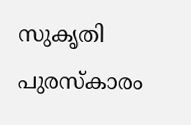സുകൃതി പുരസ്‌കാരം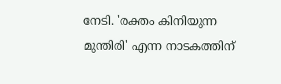നേടി. 'രക്തം കിനിയുന്ന മുന്തിരി' എന്ന നാടകത്തിന്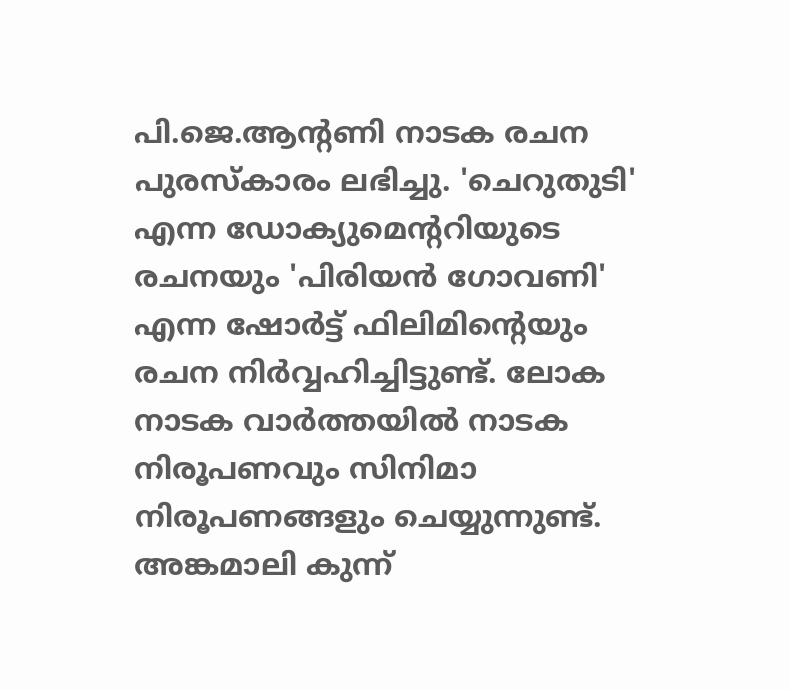പി.ജെ.ആന്റണി നാടക രചന പുരസ്‌കാരം ലഭിച്ചു. 'ചെറുതുടി' എന്ന ഡോക്യുമെന്ററിയുടെ രചനയും 'പിരിയന്‍ ഗോവണി' എന്ന ഷോര്‍ട്ട് ഫിലിമിന്റെയും രചന നിര്‍വ്വഹിച്ചിട്ടുണ്ട്. ലോക നാടക വാര്‍ത്തയില്‍ നാടക നിരൂപണവും സിനിമാ നിരൂപണങ്ങളും ചെയ്യുന്നുണ്ട്. അങ്കമാലി കുന്ന്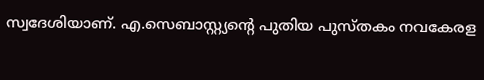സ്വദേശിയാണ്. എ.സെബാസ്റ്റ്യന്റെ പുതിയ പുസ്തകം നവകേരള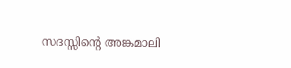സദസ്സിന്റെ അങ്കമാലി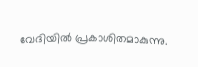വേദിയിൽ പ്രകാശിതമാകുന്നു.